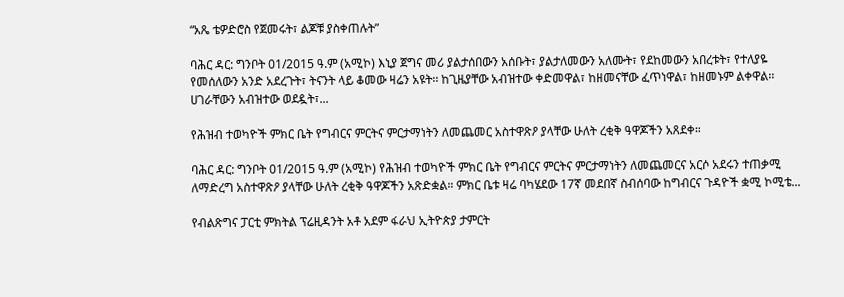“አጼ ቴዎድሮስ የጀመሩት፣ ልጆቹ ያስቀጠሉት”

ባሕር ዳር: ግንቦት 01/2015 ዓ.ም (አሚኮ) እኒያ ጀግና መሪ ያልታሰበውን አሰቡት፣ ያልታለመውን አለሙት፣ የደከመውን አበረቱት፣ የተለያዬ የመሰለውን አንድ አደረጉት፣ ትናንት ላይ ቆመው ዛሬን አዩት፡፡ ከጊዜያቸው አብዝተው ቀድመዋል፣ ከዘመናቸው ፈጥነዋል፣ ከዘመኑም ልቀዋል፡፡ ሀገራቸውን አብዝተው ወደዷት፣...

የሕዝብ ተወካዮች ምክር ቤት የግብርና ምርትና ምርታማነትን ለመጨመር አስተዋጽዖ ያላቸው ሁለት ረቂቅ ዓዋጆችን አጸደቀ።

ባሕር ዳር: ግንቦት 01/2015 ዓ.ም (አሚኮ) የሕዝብ ተወካዮች ምክር ቤት የግብርና ምርትና ምርታማነትን ለመጨመርና አርሶ አደሩን ተጠቃሚ ለማድረግ አስተዋጽዖ ያላቸው ሁለት ረቂቅ ዓዋጆችን አጽድቋል። ምክር ቤቱ ዛሬ ባካሄደው 17ኛ መደበኛ ስብሰባው ከግብርና ጉዳዮች ቋሚ ኮሚቴ...

የብልጽግና ፓርቲ ምክትል ፕሬዚዳንት አቶ አደም ፋራህ ኢትዮጵያ ታምርት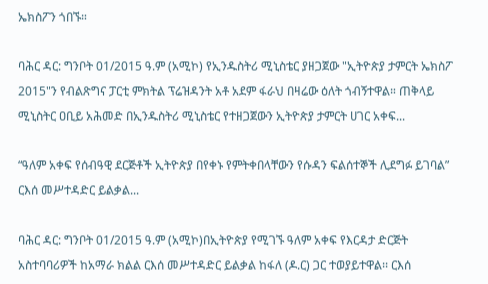ኤክስፖን ጎበኙ።

ባሕር ዳር: ግንቦት 01/2015 ዓ.ም (አሚኮ) የኢንዱስትሪ ሚኒስቴር ያዘጋጀው "ኢትዮጵያ ታምርት ኤክስፖ 2015"ን የብልጽግና ፓርቲ ምክትል ፕሬዝዳንት አቶ አደም ፋራህ በዛሬው ዕለት ጎብኝተዋል። ጠቅላይ ሚኒስትር ዐቢይ አሕመድ በኢንዱስትሪ ሚኒስቴር የተዘጋጀውን ኢትዮጵያ ታምርት ሀገር አቀፍ...

“ዓለም አቀፍ የሰብዓዊ ደርጅቶች ኢትዮጵያ በየቀኑ የምትቀበላቸውን የሱዳን ፍልሰተኞች ሊደግፉ ይገባል” ርእሰ መሥተዳድር ይልቃል...

ባሕር ዳር: ግንቦት 01/2015 ዓ.ም (አሚኮ)በኢትዮጵያ የሚገኙ ዓለም አቀፍ የእርዳታ ድርጅት አስተባባሪዎች ከአማራ ክልል ርእሰ መሥተዳድር ይልቃል ከፋለ (ዶ.ር) ጋር ተወያይተዋል፡፡ ርእሰ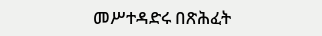መሥተዳድሩ በጽሕፈት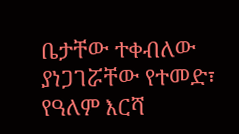ቤታቸው ተቀብለው ያነጋገሯቸው የተመድ፣ የዓለም እርሻ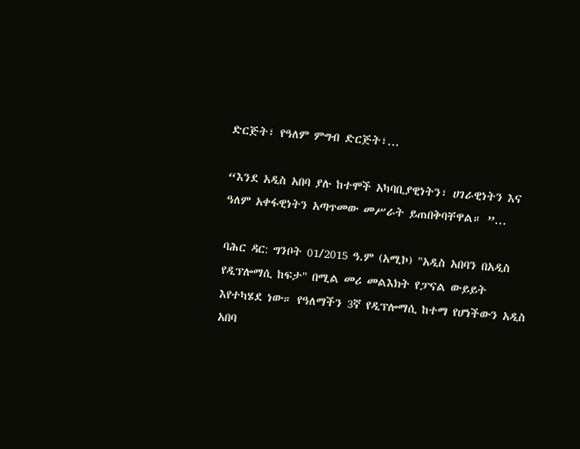ድርጅት፣ የዓለም ምግብ ድርጅት፣...

“እንደ አዲስ አበባ ያሉ ከተሞች አካባቢያዊነትን፣ ሀገራዊነትን እና ዓለም አቀፋዊነትን አጣጥመው መሥራት ይጠበቅባቸዋል። ”...

ባሕር ዳር: ግንቦት 01/2015 ዓ.ም (አሚኮ) "አዲስ አበባን በአዲስ የዲፕሎማሲ ከፍታ" በሚል መሪ መልእክት የፓናል ውይይት እየተካሄደ ነው። የዓለማችን 3ኛ የዲፕሎማሲ ከተማ የሆነችውን አዲስ አበባ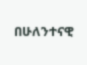በሁለንተናዊ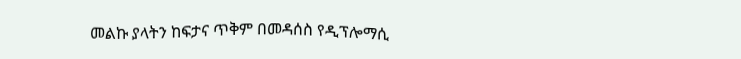መልኩ ያላትን ከፍታና ጥቅም በመዳሰስ የዲፕሎማሲ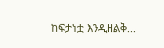ከፍታነቷ እንዲዘልቅ...